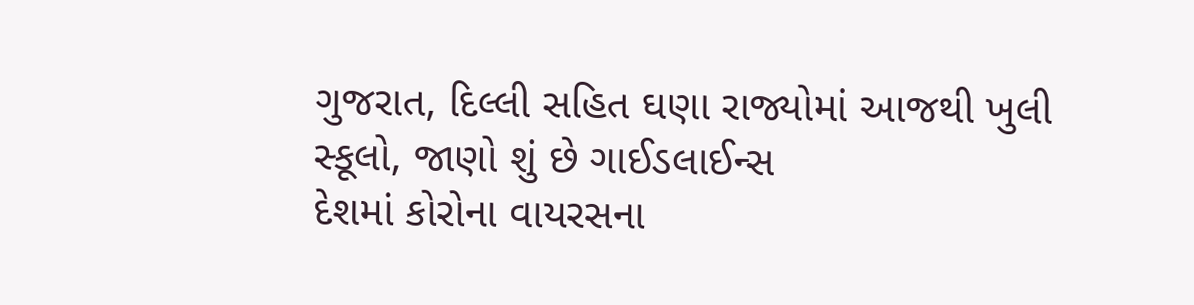ગુજરાત, દિલ્લી સહિત ઘણા રાજ્યોમાં આજથી ખુલી સ્કૂલો, જાણો શું છે ગાઈડલાઈન્સ
દેશમાં કોરોના વાયરસના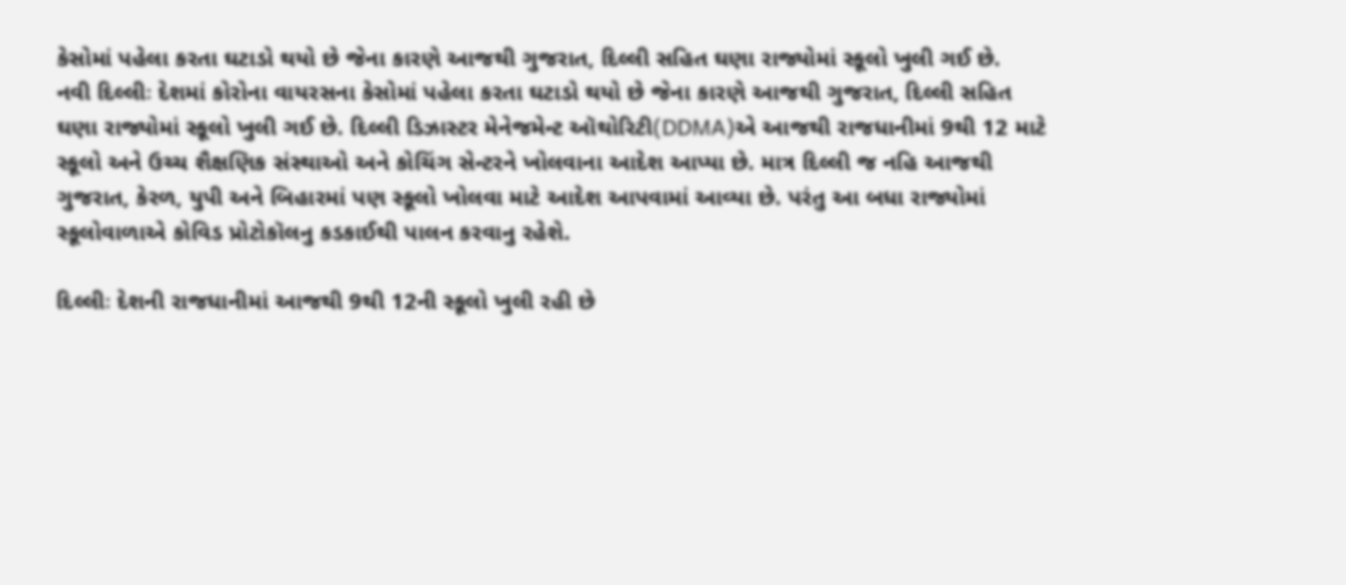કેસોમાં પહેલા કરતા ઘટાડો થયો છે જેના કારણે આજથી ગુજરાત, દિલ્લી સહિત ઘણા રાજ્યોમાં સ્કૂલો ખુલી ગઈ છે.
નવી દિલ્લીઃ દેશમાં કોરોના વાયરસના કેસોમાં પહેલા કરતા ઘટાડો થયો છે જેના કારણે આજથી ગુજરાત, દિલ્લી સહિત ઘણા રાજ્યોમાં સ્કૂલો ખુલી ગઈ છે. દિલ્લી ડિઝાસ્ટર મેનેજમેન્ટ ઑથોરિટી(DDMA)એ આજથી રાજધાનીમાં 9થી 12 માટે સ્કૂલો અને ઉચ્ચ શૈક્ષણિક સંસ્થાઓ અને કોચિંગ સેન્ટરને ખોલવાના આદેશ આપ્યા છે. માત્ર દિલ્લી જ નહિ આજથી ગુજરાત, કેરળ, યુપી અને બિહારમાં પણ સ્કૂલો ખોલવા માટે આદેશ આપવામાં આવ્યા છે. પરંતુ આ બધા રાજ્યોમાં સ્કૂલોવાળાએ કોવિડ પ્રોટોકૉલનુ કડકાઈથી પાલન કરવાનુ રહેશે.

દિલ્લીઃ દેશની રાજધાનીમાં આજથી 9થી 12ની સ્કૂલો ખુલી રહી છે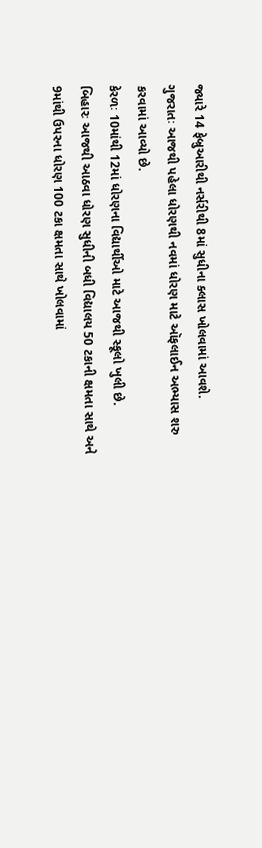જ્યારે 14 ફેબ્રુઆરીથી નર્સરીથી 8માં સુધીના ક્લાસ ખોલવામાં આવશે.
ગુજરાતઃ આજથી પહેલા ધોરણથી નવમાં ધોરણ માટે ઑફલાઈન અભ્યાસ શરુ કરવામાં આવ્યો છે.
કેરળઃ 10માંથી 12માં ધોરણના વિદ્યાર્થીઓ માટે આજથી સ્કૂલો ખુલી છે.
બિહારઃ આજથી આઠવા ધોરણ સુધીની બધી વિદ્યાલય 50 ટકાની ક્ષમતા સાથે અને 9માંથી ઉપરના ધોરણ 100 ટકા ક્ષમતા સાથે ખોલવામાં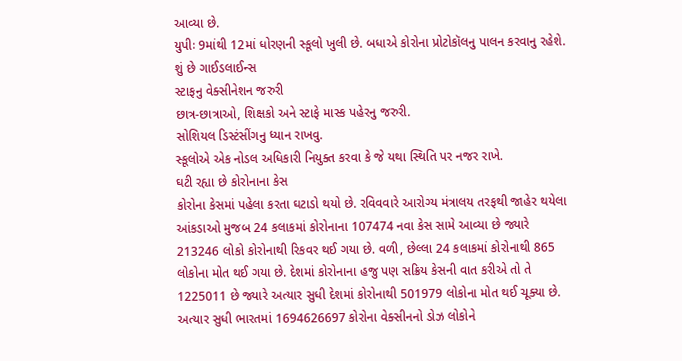આવ્યા છે.
યુપીઃ 9માંથી 12માં ધોરણની સ્કૂલો ખુલી છે. બધાએ કોરોના પ્રોટોકૉલનુ પાલન કરવાનુ રહેશે.
શું છે ગાઈડલાઈન્સ
સ્ટાફનુ વેક્સીનેશન જરુરી
છાત્ર-છાત્રાઓ, શિક્ષકો અને સ્ટાફે માસ્ક પહેરનુ જરુરી.
સોશિયલ ડિસ્ટંસીંગનુ ધ્યાન રાખવુ.
સ્કૂલોએ એક નોડલ અધિકારી નિયુક્ત કરવા કે જે યથા સ્થિતિ પર નજર રાખે.
ઘટી રહ્યા છે કોરોનાના કેસ
કોરોના કેસમાં પહેલા કરતા ઘટાડો થયો છે. રવિવવારે આરોગ્ય મંત્રાલય તરફથી જાહેર થયેલા આંકડાઓ મુજબ 24 કલાકમાં કોરોનાના 107474 નવા કેસ સામે આવ્યા છે જ્યારે 213246 લોકો કોરોનાથી રિકવર થઈ ગયા છે. વળી, છેલ્લા 24 કલાકમાં કોરોનાથી 865 લોકોના મોત થઈ ગયા છે. દેશમાં કોરોનાના હજુ પણ સક્રિય કેસની વાત કરીએ તો તે 1225011 છે જ્યારે અત્યાર સુધી દેશમાં કોરોનાથી 501979 લોકોના મોત થઈ ચૂક્યા છે. અત્યાર સુધી ભારતમાં 1694626697 કોરોના વેક્સીનનો ડોઝ લોકોને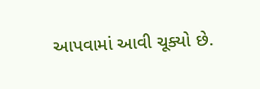આપવામાં આવી ચૂક્યો છે.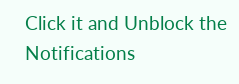Click it and Unblock the Notifications